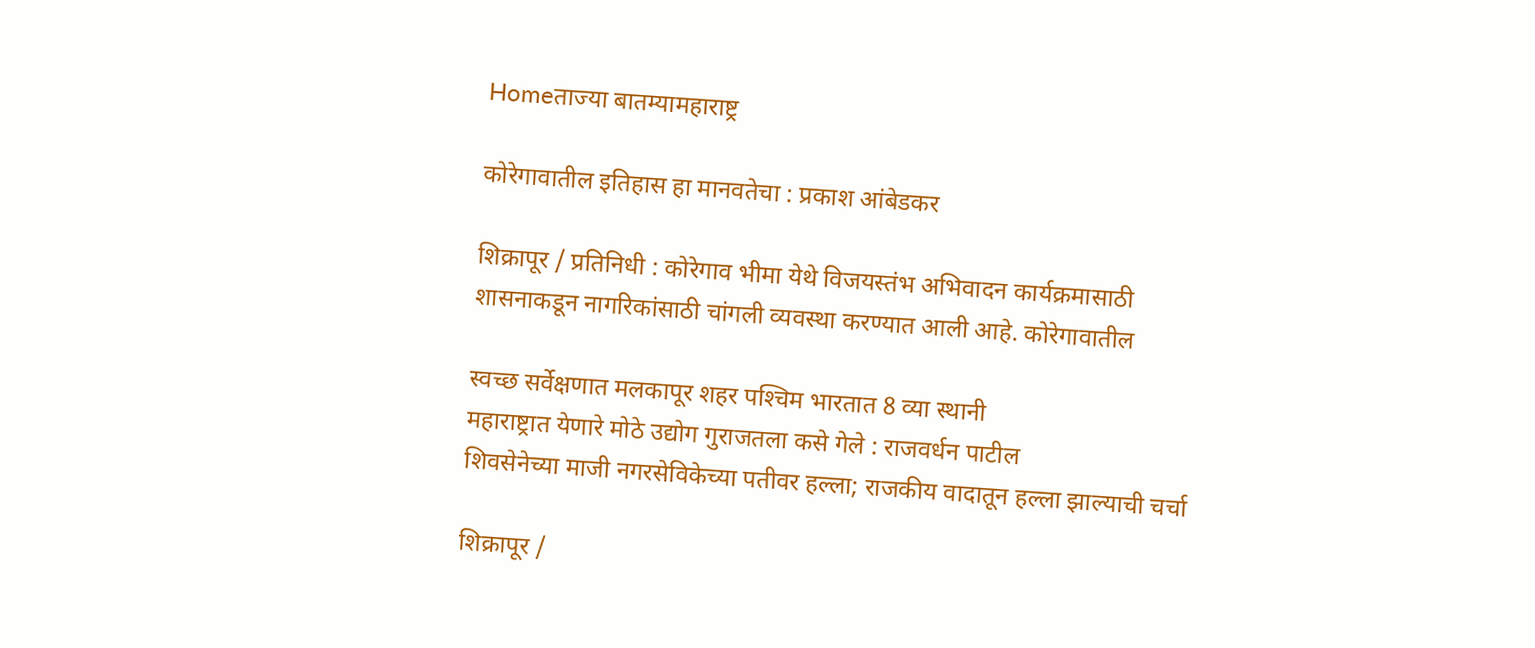Homeताज्या बातम्यामहाराष्ट्र

कोरेगावातील इतिहास हा मानवतेचा : प्रकाश आंबेडकर

शिक्रापूर / प्रतिनिधी : कोरेगाव भीमा येथे विजयस्तंभ अभिवादन कार्यक्रमासाठी शासनाकडून नागरिकांसाठी चांगली व्यवस्था करण्यात आली आहे. कोरेगावातील

स्वच्छ सर्वेक्षणात मलकापूर शहर पश्‍चिम भारतात 8 व्या स्थानी
महाराष्ट्रात येणारे मोठे उद्योग गुराजतला कसे गेले : राजवर्धन पाटील
शिवसेनेच्या माजी नगरसेविकेच्या पतीवर हल्ला; राजकीय वादातून हल्ला झाल्याची चर्चा

शिक्रापूर /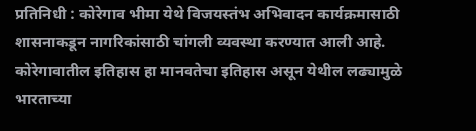प्रतिनिधी : कोरेगाव भीमा येथे विजयस्तंभ अभिवादन कार्यक्रमासाठी शासनाकडून नागरिकांसाठी चांगली व्यवस्था करण्यात आली आहे. कोरेगावातील इतिहास हा मानवतेचा इतिहास असून येथील लढ्यामुळे भारताच्या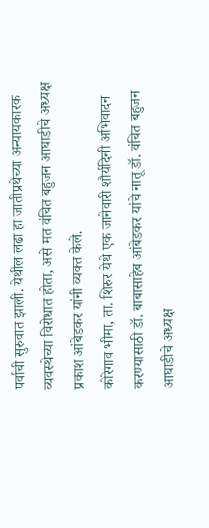पर्वाची सुरुवात झाली. येथील लढा हा जातीप्रथेच्या अन्यायकारक व्यवस्थेच्या विरोधात होता, असे मत वंचित बहुजन आघाडीचे अध्यक्ष प्रकाश आंबेडकर यांनी व्यक्त केले.
कोरेगाव भीमा, ता. शिरुर येथे एक जानेवारी शौर्यदिनी अभिवादन करण्यासाठी डॉ. बाबासाहेब आंबेडकर यांचे नातू डॉ. वंचित बहुजन आघाडीचे अध्यक्ष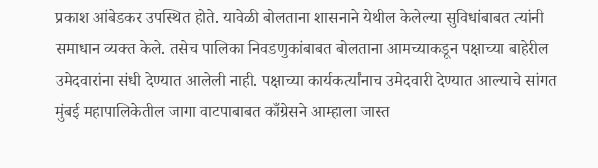प्रकाश आंबेडकर उपस्थित होते. यावेळी बोलताना शासनाने येथील केलेल्या सुविधांबाबत त्यांनी समाधान व्यक्त केले. तसेच पालिका निवडणुकांबाबत बोलताना आमच्याकडून पक्षाच्या बाहेरील उमेदवारांना संधी देण्यात आलेली नाही. पक्षाच्या कार्यकर्त्यांनाच उमेदवारी देण्यात आल्याचे सांगत मुंबई महापालिकेतील जागा वाटपाबाबत काँग्रेसने आम्हाला जास्त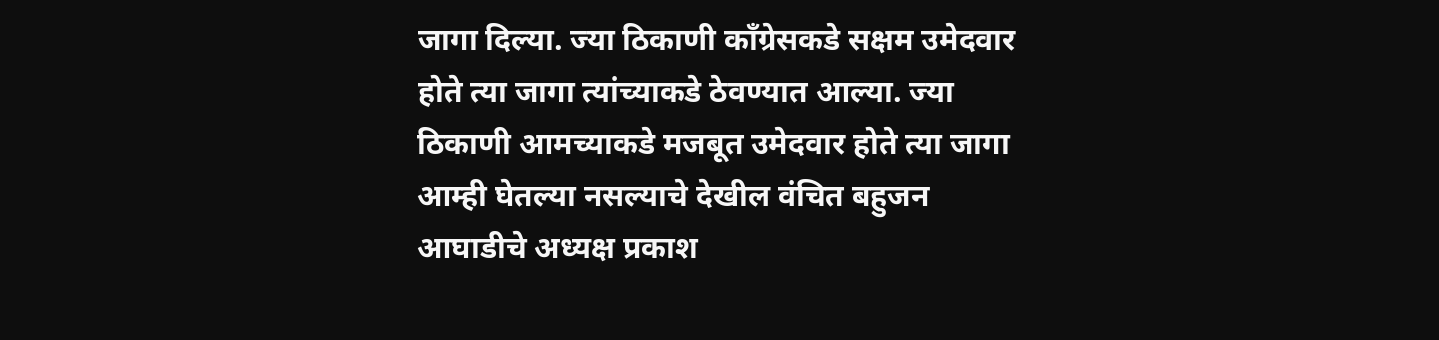जागा दिल्या. ज्या ठिकाणी काँग्रेसकडे सक्षम उमेदवार होते त्या जागा त्यांच्याकडे ठेवण्यात आल्या. ज्या ठिकाणी आमच्याकडे मजबूत उमेदवार होते त्या जागा आम्ही घेतल्या नसल्याचे देखील वंचित बहुजन आघाडीचे अध्यक्ष प्रकाश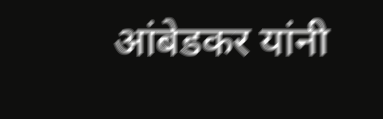आंबेडकर यांनी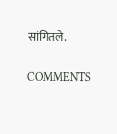सांगितले.

COMMENTS